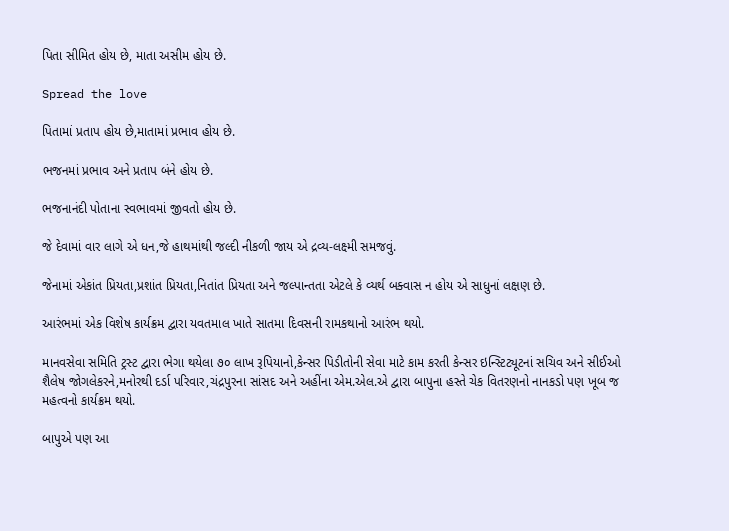પિતા સીમિત હોય છે, માતા અસીમ હોય છે.

Spread the love

પિતામાં પ્રતાપ હોય છે,માતામાં પ્રભાવ હોય છે.

ભજનમાં પ્રભાવ અને પ્રતાપ બંને હોય છે.

ભજનાનંદી પોતાના સ્વભાવમાં જીવતો હોય છે.

જે દેવામાં વાર લાગે એ ધન,જે હાથમાંથી જલ્દી નીકળી જાય એ દ્રવ્ય-લક્ષ્મી સમજવું.

જેનામાં એકાંત પ્રિયતા,પ્રશાંત પ્રિયતા,નિતાંત પ્રિયતા અને જલ્પાન્તતા એટલે કે વ્યર્થ બક્વાસ ન હોય એ સાધુનાં લક્ષણ છે.

આરંભમાં એક વિશેષ કાર્યક્રમ દ્વારા યવતમાલ ખાતે સાતમા દિવસની રામકથાનો આરંભ થયો.

માનવસેવા સમિતિ ટ્રસ્ટ દ્વારા ભેગા થયેલા ૭૦ લાખ રૂપિયાનો,કેન્સર પિડીતોની સેવા માટે કામ કરતી કેન્સર ઇન્સ્ટિટ્યૂટનાં સચિવ અને સીઈઓ શૈલેષ જોગલેકરને,મનોરથી દર્ડા પરિવાર,ચંદ્રપુરના સાંસદ અને અહીંના એમ.એલ.એ દ્વારા બાપુના હસ્તે ચેક વિતરણનો નાનકડો પણ ખૂબ જ મહત્વનો કાર્યક્રમ થયો.

બાપુએ પણ આ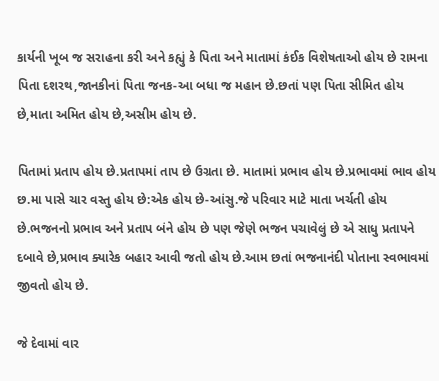કાર્યની ખૂબ જ સરાહના કરી અને કહ્યું કે પિતા અને માતામાં કંઈક વિશેષતાઓ હોય છે રામના પિતા દશરથ,જાનકીનાં પિતા જનક-આ બધા જ મહાન છે.છતાં પણ પિતા સીમિત હોય છે,માતા અમિત હોય છે,અસીમ હોય છે.

પિતામાં પ્રતાપ હોય છે.પ્રતાપમાં તાપ છે ઉગ્રતા છે. માતામાં પ્રભાવ હોય છે.પ્રભાવમાં ભાવ હોય છ.મા પાસે ચાર વસ્તુ હોય છે:એક હોય છે-આંસુ.જે પરિવાર માટે માતા ખર્ચતી હોય છે.ભજનનો પ્રભાવ અને પ્રતાપ બંને હોય છે પણ જેણે ભજન પચાવેલું છે એ સાધુ પ્રતાપને દબાવે છે,પ્રભાવ ક્યારેક બહાર આવી જતો હોય છે.આમ છતાં ભજનાનંદી પોતાના સ્વભાવમાં જીવતો હોય છે.

જે દેવામાં વાર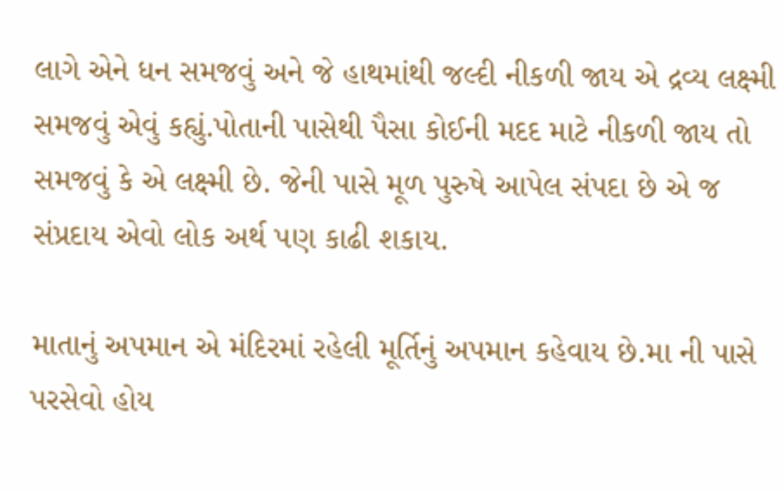લાગે એને ધન સમજવું અને જે હાથમાંથી જલ્દી નીકળી જાય એ દ્રવ્ય લક્ષ્મી સમજવું એવું કહ્યું.પોતાની પાસેથી પૈસા કોઈની મદદ માટે નીકળી જાય તો સમજવું કે એ લક્ષ્મી છે. જેની પાસે મૂળ પુરુષે આપેલ સંપદા છે એ જ સંપ્રદાય એવો લોક અર્થ પણ કાઢી શકાય.

માતાનું અપમાન એ મંદિરમાં રહેલી મૂર્તિનું અપમાન કહેવાય છે.મા ની પાસે પરસેવો હોય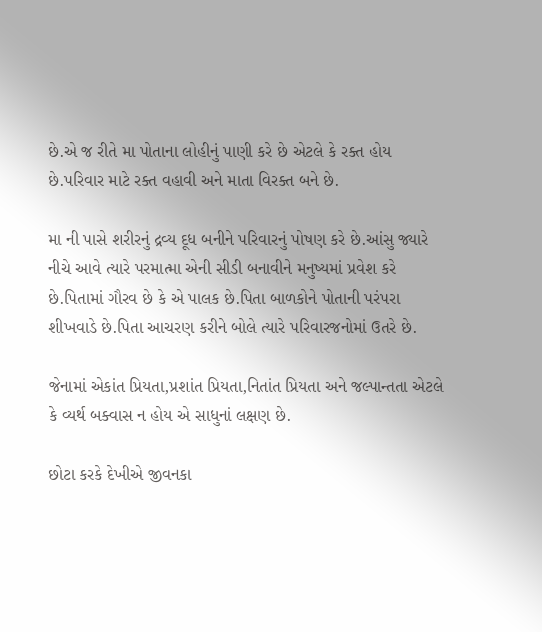છે.એ જ રીતે મા પોતાના લોહીનું પાણી કરે છે એટલે કે રક્ત હોય છે.પરિવાર માટે રક્ત વહાવી અને માતા વિરક્ત બને છે.

મા ની પાસે શરીરનું દ્રવ્ય દૂધ બનીને પરિવારનું પોષણ કરે છે.આંસુ જ્યારે નીચે આવે ત્યારે પરમાત્મા એની સીડી બનાવીને મનુષ્યમાં પ્રવેશ કરે છે.પિતામાં ગૌરવ છે કે એ પાલક છે.પિતા બાળકોને પોતાની પરંપરા શીખવાડે છે.પિતા આચરણ કરીને બોલે ત્યારે પરિવારજનોમાં ઉતરે છે.

જેનામાં એકાંત પ્રિયતા,પ્રશાંત પ્રિયતા,નિતાંત પ્રિયતા અને જલ્પાન્તતા એટલે કે વ્યર્થ બક્વાસ ન હોય એ સાધુનાં લક્ષણ છે.

છોટા કરકે દેખીએ જીવનકા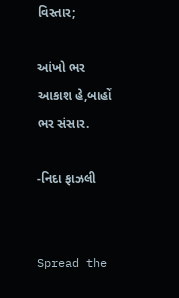વિસ્તાર;

આંખો ભર આકાશ હે,બાહોં ભર સંસાર.

-નિદા ફાઝલી


Spread the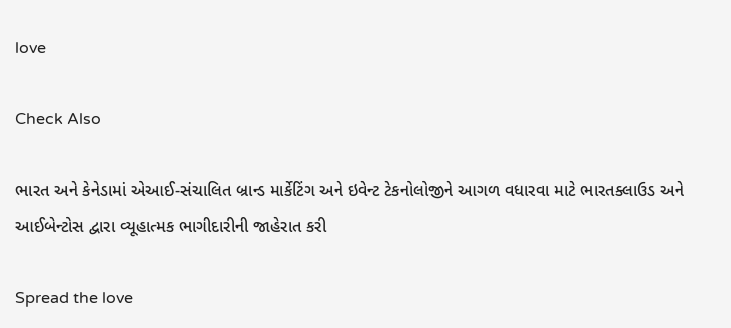love

Check Also

ભારત અને કેનેડામાં એઆઈ-સંચાલિત બ્રાન્ડ માર્કેટિંગ અને ઇવેન્ટ ટેકનોલોજીને આગળ વધારવા માટે ભારતક્લાઉડ અને આઈબેન્ટોસ દ્વારા વ્યૂહાત્મક ભાગીદારીની જાહેરાત કરી

Spread the love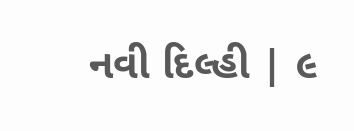નવી દિલ્હી | ૯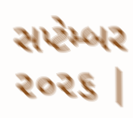સપ્ટેમ્બર ૨૦૨૬ |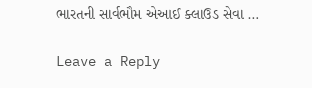ભારતની સાર્વભૌમ એઆઈ ક્લાઉડ સેવા …

Leave a Reply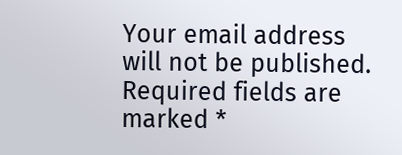Your email address will not be published. Required fields are marked *